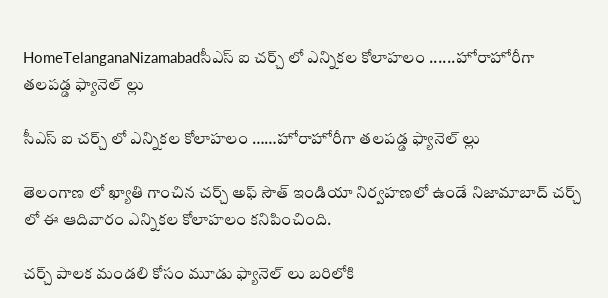HomeTelanganaNizamabadసీఎస్ ఐ చర్చ్ లో ఎన్నికల కోలాహలం ......హోరాహోరీగా తలపడ్డ ఫ్యానెల్ ల్లు

సీఎస్ ఐ చర్చ్ లో ఎన్నికల కోలాహలం ……హోరాహోరీగా తలపడ్డ ఫ్యానెల్ ల్లు

తెలంగాణ లో ఖ్యాతి గాంచిన చర్చ్ అఫ్ సౌత్ ఇండియా నిర్వహణలో ఉండే నిజామాబాద్ చర్చ్ లో ఈ ఆదివారం ఎన్నికల కోలాహలం కనిపించింది.

చర్చ్ పాలక మండలి కోసం మూడు ఫ్యానెల్ లు బరిలోకి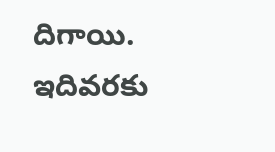దిగాయి. ఇదివరకు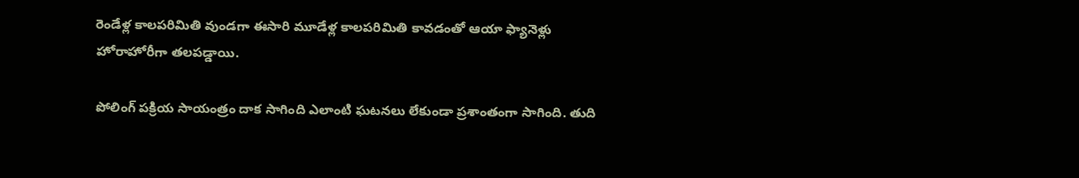రెండేళ్ల కాలపరిమితి వుండగా ఈసారి మూడేళ్ల కాలపరిమితి కావడంతో ఆయా ఫ్యానెళ్లు హోరాహోరీగా తలపడ్డాయి.

పోలింగ్ పక్రియ సాయంత్రం దాక సాగింది ఎలాంటి ఘటనలు లేకుండా ప్రశాంతంగా సాగింది. తుది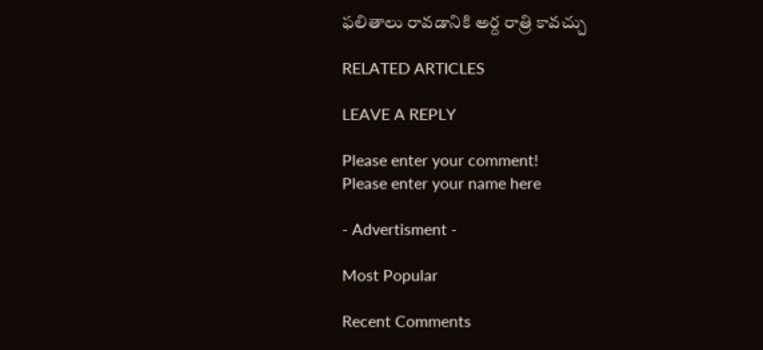ఫలితాలు రావడానికి అర్ద రాత్రి కావచ్చు

RELATED ARTICLES

LEAVE A REPLY

Please enter your comment!
Please enter your name here

- Advertisment -

Most Popular

Recent Comments